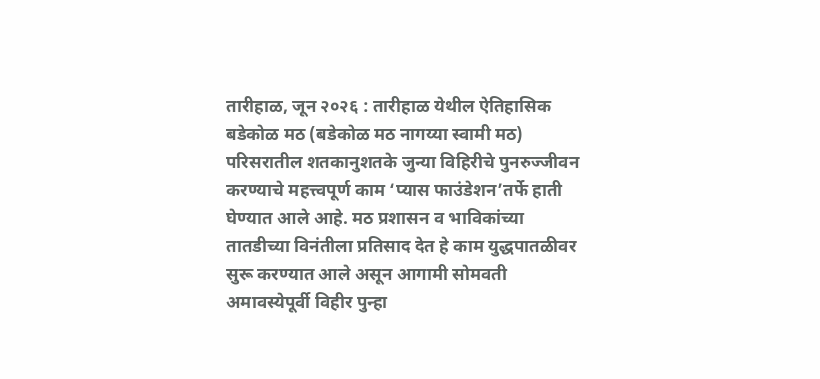तारीहाळ, जून २०२६ : तारीहाळ येथील ऐतिहासिक बडेकोळ मठ (बडेकोळ मठ नागय्या स्वामी मठ) परिसरातील शतकानुशतके जुन्या विहिरीचे पुनरुज्जीवन करण्याचे महत्त्वपूर्ण काम ‘प्यास फाउंडेशन’तर्फे हाती घेण्यात आले आहे. मठ प्रशासन व भाविकांच्या तातडीच्या विनंतीला प्रतिसाद देत हे काम युद्धपातळीवर सुरू करण्यात आले असून आगामी सोमवती अमावस्येपूर्वी विहीर पुन्हा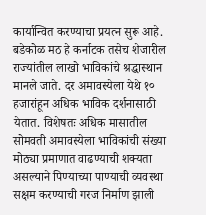कार्यान्वित करण्याचा प्रयत्न सुरू आहे.
बडेकोळ मठ हे कर्नाटक तसेच शेजारील राज्यांतील लाखो भाविकांचे श्रद्धास्थान मानले जाते. दर अमावस्येला येथे १० हजारांहून अधिक भाविक दर्शनासाठी येतात. विशेषतः अधिक मासातील सोमवती अमावस्येला भाविकांची संख्या मोठ्या प्रमाणात वाढण्याची शक्यता असल्याने पिण्याच्या पाण्याची व्यवस्था सक्षम करण्याची गरज निर्माण झाली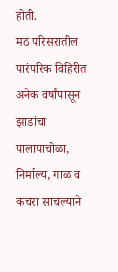होती.
मठ परिसरातील पारंपरिक विहिरीत अनेक वर्षांपासून झाडांचा पालापाचोळा, निर्माल्य, गाळ व कचरा साचल्याने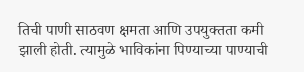तिची पाणी साठवण क्षमता आणि उपयुक्तता कमी झाली होती. त्यामुळे भाविकांना पिण्याच्या पाण्याची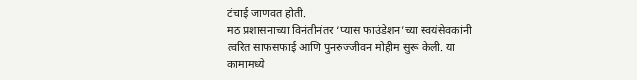टंचाई जाणवत होती.
मठ प्रशासनाच्या विनंतीनंतर ‘प्यास फाउंडेशन’च्या स्वयंसेवकांनी त्वरित साफसफाई आणि पुनरुज्जीवन मोहीम सुरू केली. या कामामध्ये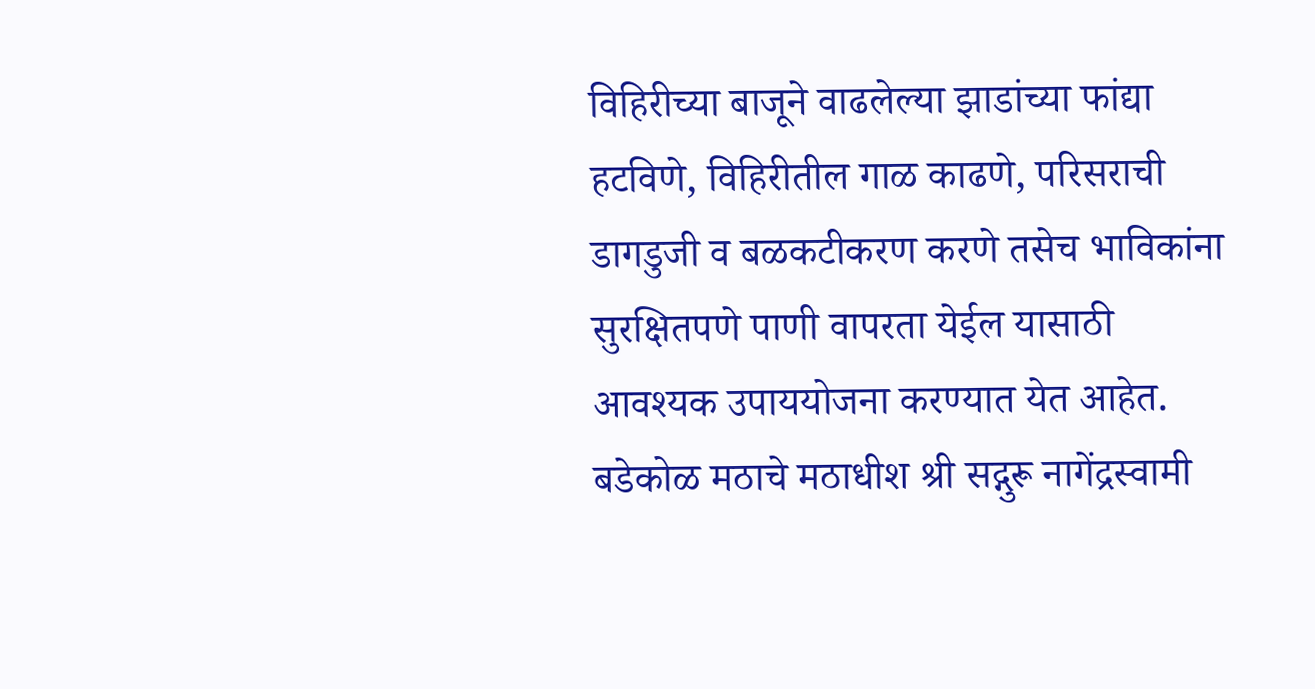विहिरीच्या बाजूने वाढलेल्या झाडांच्या फांद्या हटविणे, विहिरीतील गाळ काढणे, परिसराची डागडुजी व बळकटीकरण करणे तसेच भाविकांना सुरक्षितपणे पाणी वापरता येईल यासाठी आवश्यक उपाययोजना करण्यात येत आहेत.
बडेकोळ मठाचे मठाधीश श्री सद्गुरू नागेंद्रस्वामी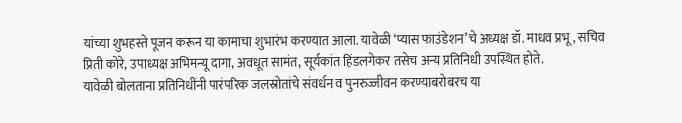यांच्या शुभहस्ते पूजन करून या कामाचा शुभारंभ करण्यात आला. यावेळी ‘प्यास फाउंडेशन’चे अध्यक्ष डॉ. माधव प्रभू, सचिव प्रिती कोरे, उपाध्यक्ष अभिमन्यू दागा, अवधूत सामंत, सूर्यकांत हिंडलगेकर तसेच अन्य प्रतिनिधी उपस्थित होते.
यावेळी बोलताना प्रतिनिधींनी पारंपरिक जलस्रोतांचे संवर्धन व पुनरुज्जीवन करण्याबरोबरच या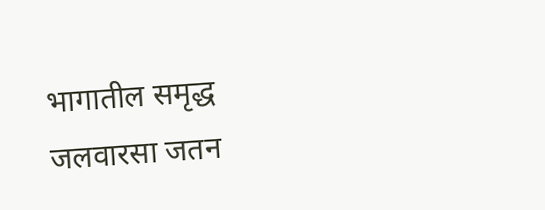भागातील समृद्ध जलवारसा जतन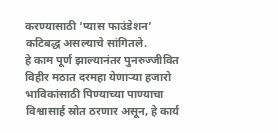करण्यासाठी ‘प्यास फाउंडेशन’ कटिबद्ध असल्याचे सांगितले.
हे काम पूर्ण झाल्यानंतर पुनरुज्जीवित विहीर मठात दरमहा येणाऱ्या हजारो भाविकांसाठी पिण्याच्या पाण्याचा विश्वासार्ह स्रोत ठरणार असून, हे कार्य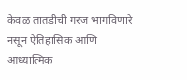केवळ तातडीची गरज भागविणारे नसून ऐतिहासिक आणि आध्यात्मिक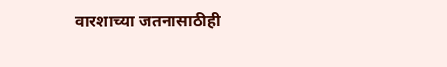वारशाच्या जतनासाठीही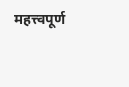महत्त्वपूर्ण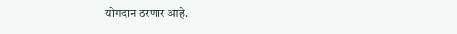योगदान ठरणार आहे.